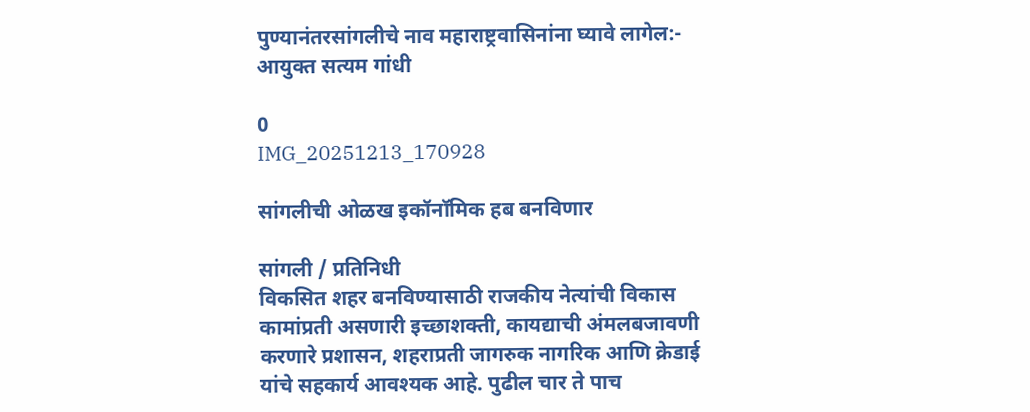पुण्यानंतरसांगलीचे नाव महाराष्ट्रवासिनांना घ्यावे लागेल:- आयुक्त सत्यम गांधी

0
IMG_20251213_170928

सांगलीची ओळख इकॉनॉमिक हब बनविणार

सांगली / प्रतिनिधी
विकसित शहर बनविण्यासाठी राजकीय नेत्यांची विकास कामांप्रती असणारी इच्छाशक्ती, कायद्याची अंमलबजावणी करणारे प्रशासन, शहराप्रती जागरुक नागरिक आणि क्रेडाई यांचे सहकार्य आवश्यक आहे. पुढील चार ते पाच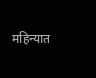महिन्यात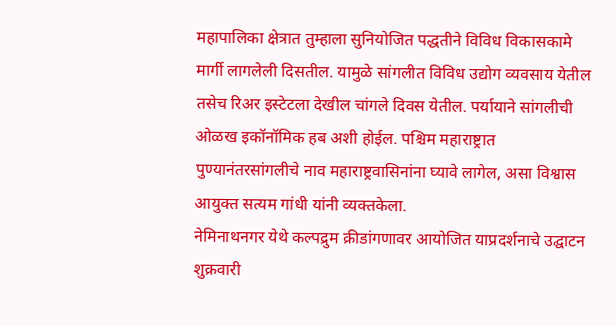महापालिका क्षेत्रात तुम्हाला सुनियोजित पद्धतीने विविध विकासकामे मार्गी लागलेली दिसतील. यामुळे सांगलीत विविध उद्योग व्यवसाय येतील तसेच रिअर इस्टेटला देखील चांगले दिवस येतील. पर्यायाने सांगलीची ओळख इकॉनॉमिक हब अशी होईल. पश्चिम महाराष्ट्रात पुण्यानंतरसांगलीचे नाव महाराष्ट्रवासिनांना घ्यावे लागेल, असा विश्वास आयुक्त सत्यम गांधी यांनी व्यक्तकेला.
नेमिनाथनगर येथे कल्पद्रुम क्रीडांगणावर आयोजित याप्रदर्शनाचे उद्घाटन शुक्रवारी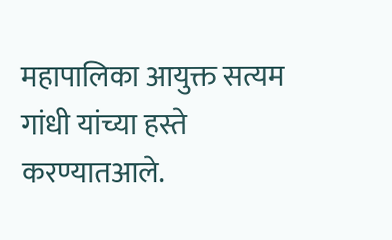महापालिका आयुक्त सत्यम गांधी यांच्या हस्ते करण्यातआले.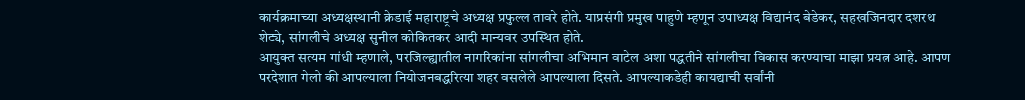कार्यक्रमाच्या अध्यक्षस्थानी क्रेडाई महाराष्ट्रचे अध्यक्ष प्रफुल्ल तावरे होते. याप्रसंगी प्रमुख पाहुणे म्हणून उपाध्यक्ष विद्यानंद बेडेकर, सहखजिनदार दशरथ शेट्ये, सांगलीचे अध्यक्ष सुनील कोकितकर आदी मान्यवर उपस्थित होते.
आयुक्त सत्यम गांधी म्हणाले, परजिल्ह्यातील नागरिकांना सांगलीचा अभिमान वाटेल अशा पद्धतीने सांगलीचा विकास करण्याचा माझा प्रयत्न आहे. आपण परदेशात गेलो की आपल्याला नियोजनबद्धरित्या शहर वसलेले आपल्याला दिसते. आपल्याकडेही कायद्याची सर्वांनी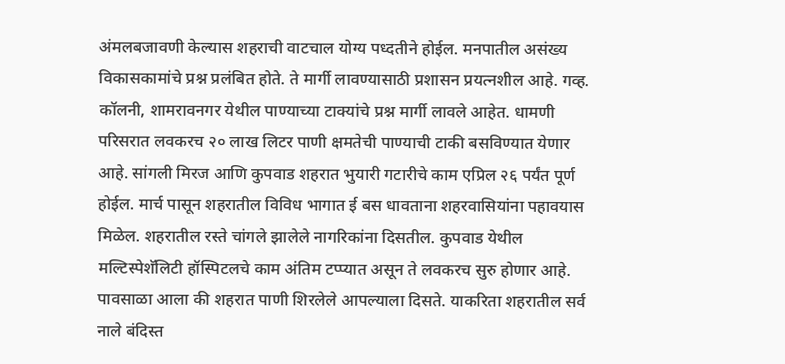अंमलबजावणी केल्यास शहराची वाटचाल योग्य पध्दतीने होईल. मनपातील असंख्य विकासकामांचे प्रश्न प्रलंबित होते. ते मार्गी लावण्यासाठी प्रशासन प्रयत्नशील आहे. गव्ह. कॉलनी, शामरावनगर येथील पाण्याच्या टाक्यांचे प्रश्न मार्गी लावले आहेत. धामणी परिसरात लवकरच २० लाख लिटर पाणी क्षमतेची पाण्याची टाकी बसविण्यात येणार आहे. सांगली मिरज आणि कुपवाड शहरात भुयारी गटारीचे काम एप्रिल २६ पर्यंत पूर्ण होईल. मार्च पासून शहरातील विविध भागात ई बस धावताना शहरवासियांना पहावयास मिळेल. शहरातील रस्ते चांगले झालेले नागरिकांना दिसतील. कुपवाड येथील मल्टिस्पेशॅलिटी हॉस्पिटलचे काम अंतिम टप्प्यात असून ते लवकरच सुरु होणार आहे.
पावसाळा आला की शहरात पाणी शिरलेले आपल्याला दिसते. याकरिता शहरातील सर्व नाले बंदिस्त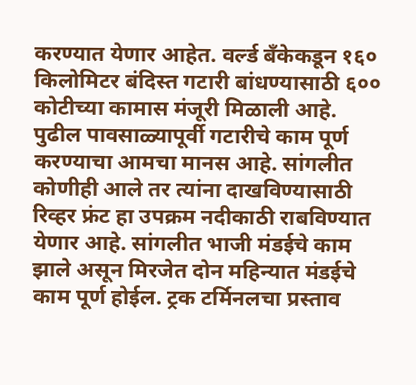करण्यात येणार आहेत. वर्ल्ड बँकेकडून १६० किलोमिटर बंदिस्त गटारी बांधण्यासाठी ६०० कोटीच्या कामास मंजूरी मिळाली आहे. पुढील पावसाळ्यापूर्वी गटारीचे काम पूर्ण करण्याचा आमचा मानस आहे. सांगलीत कोणीही आले तर त्यांना दाखविण्यासाठी रिव्हर फ्रंट हा उपक्रम नदीकाठी राबविण्यात येणार आहे. सांगलीत भाजी मंडईचे काम झाले असून मिरजेत दोन महिन्यात मंडईचे काम पूर्ण होईल. ट्रक टर्मिनलचा प्रस्ताव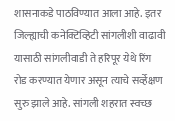शासनाकडे पाठविण्यात आला आहे. इतर जिल्ह्याची कनेक्टिव्हिटी सांगलीशी वाढावी यासाठी सांगलीवाडी ते हरिपूर येथे रिंग रोड करण्यात येणार असून त्याचे सर्व्हेक्षण सुरु झाले आहे. सांगली शहरात स्वच्छ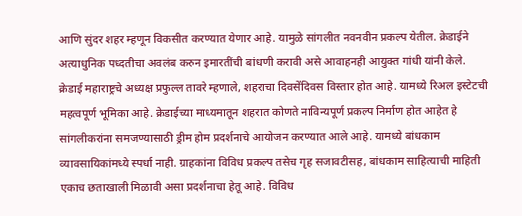आणि सुंदर शहर म्हणून विकसीत करण्यात येणार आहे. यामुळे सांगलीत नवनवीन प्रकल्प येतील. क्रेडाईने अत्याधुनिक पध्दतीचा अवलंब करुन इमारतींची बांधणी करावी असे आवाहनही आयुक्त गांधी यांनी केले.
क्रेडाई महाराष्ट्रचे अध्यक्ष प्रफुल्ल तावरे म्हणाले, शहराचा दिवसेंदिवस विस्तार होत आहे. यामध्ये रिअल इस्टेटची महत्वपूर्ण भूमिका आहे. क्रेडाईच्या माध्यमातून शहरात कोणते नाविन्यपूर्ण प्रकल्प निर्माण होत आहेत हे सांगलीकरांना समजण्यासाठी ड्रीम होम प्रदर्शनाचे आयोजन करण्यात आले आहे. यामध्ये बांधकाम व्यावसायिकांमध्ये स्पर्धा नाही. ग्राहकांना विविध प्रकल्प तसेच गृह सजावटीसह, बांधकाम साहित्याची माहिती एकाच छताखाली मिळावी असा प्रदर्शनाचा हेतू आहे. विविध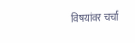विषयांवर चर्चा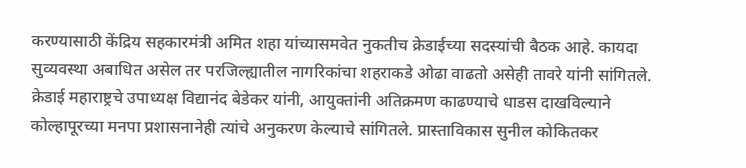करण्यासाठी केंद्रिय सहकारमंत्री अमित शहा यांच्यासमवेत नुकतीच क्रेडाईच्या सदस्यांची बैठक आहे. कायदा सुव्यवस्था अबाधित असेल तर परजिल्ह्यातील नागरिकांचा शहराकडे ओढा वाढतो असेही तावरे यांनी सांगितले.
क्रेडाई महाराष्ट्रचे उपाध्यक्ष विद्यानंद बेडेकर यांनी, आयुक्तांनी अतिक्रमण काढण्याचे धाडस दाखविल्याने कोल्हापूरच्या मनपा प्रशासनानेही त्यांचे अनुकरण केल्याचे सांगितले. प्रास्ताविकास सुनील कोकितकर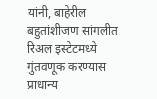यांनी, बाहेरील बहुतांशीजण सांगलीत रिअल इस्टेटमध्ये गुंतवणूक करण्यास प्राधान्य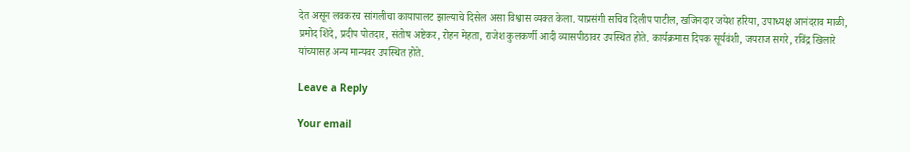देत असून लवकरच सांगलीचा कायापालट झाल्याचे दिसेल असा विश्वास व्यक्त केला. याप्रसंगी सचिव दिलीप पाटील, खजिनदार जयेश हरिया, उपाध्यक्ष आनंदराव माळी, प्रमोद शिंदे, प्रदीप पोतदार, संतोष अष्टेकर, रोहन मेहता, राजेश कुलकर्णी आदी व्यासपीठावर उपस्थित होते. कार्यक्रमास दिपक सूर्यवंशी, जयराज सगरे, रविंद्र खिलारे यांच्यासह अन्य मान्यवर उपस्थित होते.

Leave a Reply

Your email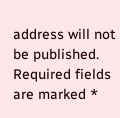address will not be published. Required fields are marked *